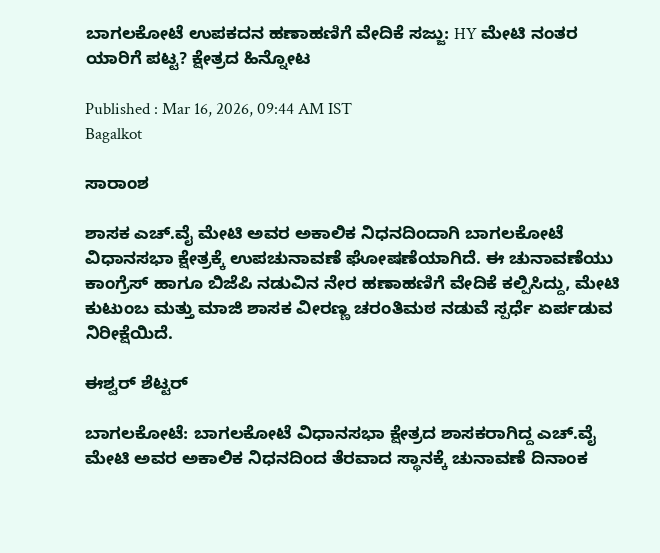ಬಾಗಲಕೋಟೆ ಉಪಕದನ ಹಣಾಹಣಿಗೆ ವೇದಿಕೆ ಸಜ್ಜು: HY ಮೇಟಿ ನಂತರ ಯಾರಿಗೆ ಪಟ್ಟ? ಕ್ಷೇತ್ರದ ಹಿನ್ನೋಟ

Published : Mar 16, 2026, 09:44 AM IST
Bagalkot

ಸಾರಾಂಶ

ಶಾಸಕ ಎಚ್.ವೈ ಮೇಟಿ ಅವರ ಅಕಾಲಿಕ ನಿಧನದಿಂದಾಗಿ ಬಾಗಲಕೋಟೆ ವಿಧಾನಸಭಾ ಕ್ಷೇತ್ರಕ್ಕೆ ಉಪಚುನಾವಣೆ ಘೋಷಣೆಯಾಗಿದೆ. ಈ ಚುನಾವಣೆಯು ಕಾಂಗ್ರೆಸ್ ಹಾಗೂ ಬಿಜೆಪಿ ನಡುವಿನ ನೇರ ಹಣಾಹಣಿಗೆ ವೇದಿಕೆ ಕಲ್ಪಿಸಿದ್ದು, ಮೇಟಿ ಕುಟುಂಬ ಮತ್ತು ಮಾಜಿ ಶಾಸಕ ವೀರಣ್ಣ ಚರಂತಿಮಠ ನಡುವೆ ಸ್ಪರ್ಧೆ ಏರ್ಪಡುವ ನಿರೀಕ್ಷೆಯಿದೆ.

ಈಶ್ವರ್ ಶೆಟ್ಟರ್

ಬಾಗಲಕೋಟೆ: ಬಾಗಲಕೋಟೆ ವಿಧಾನಸಭಾ ಕ್ಷೇತ್ರದ ಶಾಸಕರಾಗಿದ್ದ ಎಚ್.ವೈ ಮೇಟಿ ಅವರ ಅಕಾಲಿಕ ನಿಧನದಿಂದ ತೆರವಾದ ಸ್ಥಾನಕ್ಕೆ ಚುನಾವಣೆ ದಿನಾಂಕ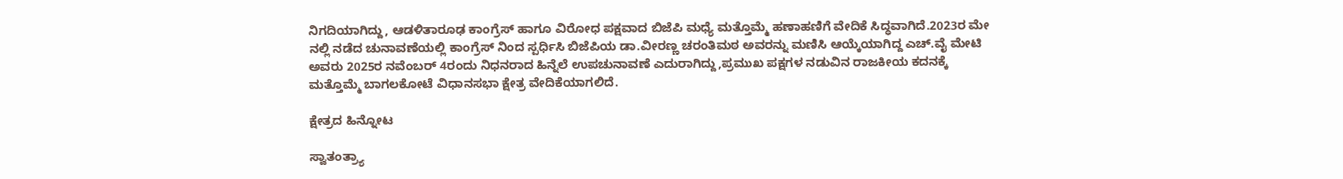ನಿಗದಿಯಾಗಿದ್ದು, ಆಡಳಿತಾರೂಢ ಕಾಂಗ್ರೆಸ್ ಹಾಗೂ ವಿರೋಧ ಪಕ್ಷವಾದ ಬಿಜೆಪಿ ಮಧ್ಯೆ ಮತ್ತೊಮ್ಮೆ ಹಣಾಹಣಿಗೆ ವೇದಿಕೆ ಸಿದ್ಧವಾಗಿದೆ.2023ರ ಮೇ ನಲ್ಲಿ ನಡೆದ ಚುನಾವಣೆಯಲ್ಲಿ ಕಾಂಗ್ರೆಸ್‌ ನಿಂದ ಸ್ಪರ್ಧಿಸಿ ಬಿಜೆಪಿಯ ಡಾ.ವೀರಣ್ಣ ಚರಂತಿಮಠ ಅವರನ್ನು ಮಣಿಸಿ ಆಯ್ಕೆಯಾಗಿದ್ದ ಎಚ್.ವೈ ಮೇಟಿ ಅವರು 2025ರ ನವೆಂಬರ್ 4ರಂದು ನಿಧನರಾದ ಹಿನ್ನೆಲೆ ಉಪಚುನಾವಣೆ ಎದುರಾಗಿದ್ದು,ಪ್ರಮುಖ ಪಕ್ಷಗಳ ನಡುವಿನ ರಾಜಕೀಯ ಕದನಕ್ಕೆ ಮತ್ತೊಮ್ಮೆ ಬಾಗಲಕೋಟೆ ವಿಧಾನಸಭಾ ಕ್ಷೇತ್ರ ವೇದಿಕೆಯಾಗಲಿದೆ.

ಕ್ಷೇತ್ರದ ಹಿನ್ನೋಟ

ಸ್ವಾತಂತ್ರ್ಯಾ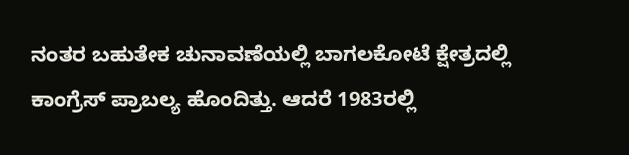ನಂತರ ಬಹುತೇಕ ಚುನಾವಣೆಯಲ್ಲಿ ಬಾಗಲಕೋಟೆ ಕ್ಷೇತ್ರದಲ್ಲಿ ಕಾಂಗ್ರೆಸ್‌ ಪ್ರಾಬಲ್ಯ ಹೊಂದಿತ್ತು. ಆದರೆ 1983ರಲ್ಲಿ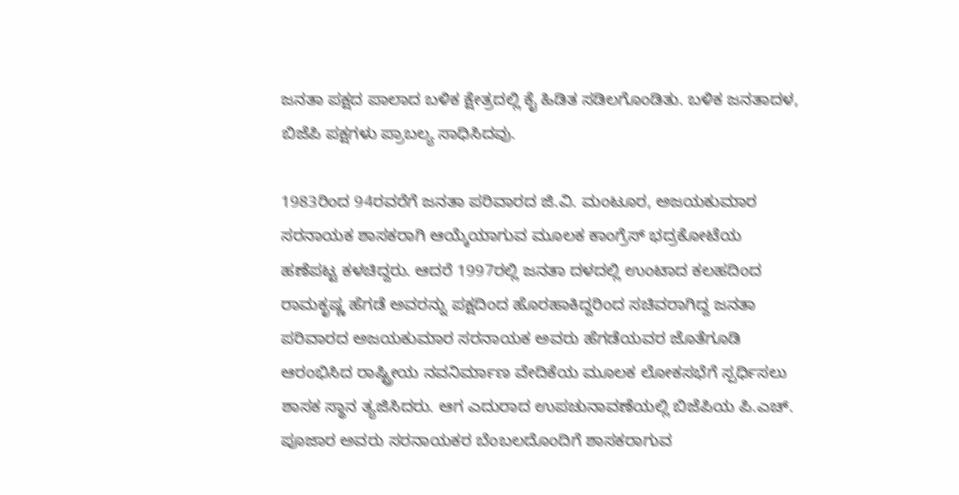ಜನತಾ ಪಕ್ಷದ ಪಾಲಾದ ಬಳಿಕ ಕ್ಷೇತ್ರದಲ್ಲಿ ಕೈ ಹಿಡಿತ ಸಡಿಲಗೊಂಡಿತು. ಬಳಿಕ ಜನತಾದಳ, ಬಿಜೆಪಿ ಪಕ್ಷಗಳು ಪ್ರಾಬಲ್ಯ ಸಾಧಿಸಿದವು.

1983ರಿಂದ 94ರವರೆಗೆ ಜನತಾ ಪರಿವಾರದ ಜಿ.ವಿ. ಮಂಟೂರ, ಅಜಯಕುಮಾರ ಸರನಾಯಕ ಶಾಸಕರಾಗಿ ಆಯ್ಕೆಯಾಗುವ ಮೂಲಕ ಕಾಂಗ್ರೆಸ್‌ ಭದ್ರಕೋಟೆಯ ಹಣೆಪಟ್ಟ ಕಳಚಿದ್ದರು. ಆದರೆ 1997ರಲ್ಲಿ ಜನತಾ ದಳದಲ್ಲಿ ಉಂಟಾದ ಕಲಹದಿಂದ ರಾಮಕೃಷ್ಣ ಹೆಗಡೆ ಅವರನ್ನು ಪಕ್ಷದಿಂದ ಹೊರಹಾಕಿದ್ದರಿಂದ ಸಚಿವರಾಗಿದ್ದ ಜನತಾ ಪರಿವಾರದ ಅಜಯಕುಮಾರ ಸರನಾಯಕ ಅವರು ಹೆಗಡೆಯವರ ಜೊತೆಗೂಡಿ ಆರಂಭಿಸಿದ ರಾಷ್ಟ್ರೀಯ ನವನಿರ್ಮಾಣ ವೇದಿಕೆಯ ಮೂಲಕ ಲೋಕಸಭೆಗೆ ಸ್ಪರ್ಧಿಸಲು ಶಾಸಕ ಸ್ಥಾನ ತ್ಯಜಿಸಿದರು. ಆಗ ಎದುರಾದ ಉಪಚುನಾವಣೆಯಲ್ಲಿ ಬಿಜೆಪಿಯ ಪಿ.ಎಚ್. ಪೂಜಾರ ಅವರು ಸರನಾಯಕರ ಬೆಂಬಲದೊಂದಿಗೆ ಶಾಸಕರಾಗುವ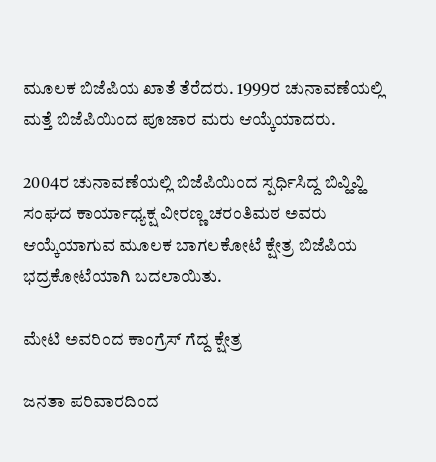ಮೂಲಕ ಬಿಜೆಪಿಯ ಖಾತೆ ತೆರೆದರು. 1999ರ ಚುನಾವಣೆಯಲ್ಲಿ ಮತ್ತೆ ಬಿಜೆಪಿಯಿಂದ ಪೂಜಾರ ಮರು ಆಯ್ಕೆಯಾದರು.

2004ರ ಚುನಾವಣೆಯಲ್ಲಿ ಬಿಜೆಪಿಯಿಂದ ಸ್ಪರ್ಧಿಸಿದ್ದ ಬಿವ್ಹಿವ್ಹಿ ಸಂಘದ ಕಾರ್ಯಾಧ್ಯಕ್ಷ ವೀರಣ್ಣ ಚರಂತಿಮಠ ಅವರು ಆಯ್ಕೆಯಾಗುವ ಮೂಲಕ ಬಾಗಲಕೋಟೆ ಕ್ಷೇತ್ರ ಬಿಜೆಪಿಯ ಭದ್ರಕೋಟೆಯಾಗಿ ಬದಲಾಯಿತು.

ಮೇಟಿ ಅವರಿಂದ ಕಾಂಗ್ರೆಸ್ ಗೆದ್ದ ಕ್ಷೇತ್ರ

ಜನತಾ ಪರಿವಾರದಿಂದ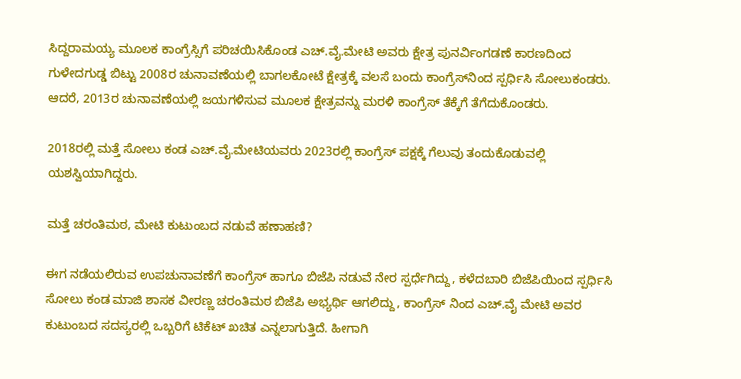ಸಿದ್ದರಾಮಯ್ಯ ಮೂಲಕ ಕಾಂಗ್ರೆಸ್ಸಿಗೆ ಪರಿಚಯಿಸಿಕೊಂಡ ಎಚ್.ವೈ.ಮೇಟಿ ಅವರು ಕ್ಷೇತ್ರ ಪುನರ್ವಿಂಗಡಣೆ ಕಾರಣದಿಂದ ಗುಳೇದಗುಡ್ಡ ಬಿಟ್ಟು 2008ರ ಚುನಾವಣೆಯಲ್ಲಿ ಬಾಗಲಕೋಟೆ ಕ್ಷೇತ್ರಕ್ಕೆ ವಲಸೆ ಬಂದು ಕಾಂಗ್ರೆಸ್‌ನಿಂದ ಸ್ಪರ್ಧಿಸಿ ಸೋಲುಕಂಡರು. ಆದರೆ, 2013ರ ಚುನಾವಣೆಯಲ್ಲಿ ಜಯಗಳಿಸುವ ಮೂಲಕ ಕ್ಷೇತ್ರವನ್ನು ಮರಳಿ ಕಾಂಗ್ರೆಸ್‌ ತೆಕ್ಕೆಗೆ ತೆಗೆದುಕೊಂಡರು.

2018ರಲ್ಲಿ ಮತ್ತೆ ಸೋಲು ಕಂಡ ಎಚ್.ವೈ.ಮೇಟಿಯವರು 2023ರಲ್ಲಿ ಕಾಂಗ್ರೆಸ್ ಪಕ್ಷಕ್ಕೆ ಗೆಲುವು ತಂದುಕೊಡುವಲ್ಲಿ ಯಶಸ್ವಿಯಾಗಿದ್ದರು.

ಮತ್ತೆ ಚರಂತಿಮಠ, ಮೇಟಿ ಕುಟುಂಬದ ನಡುವೆ ಹಣಾಹಣಿ?

ಈಗ ನಡೆಯಲಿರುವ ಉಪಚುನಾವಣೆಗೆ ಕಾಂಗ್ರೆಸ್ ಹಾಗೂ ಬಿಜೆಪಿ ನಡುವೆ ನೇರ ಸ್ಪರ್ಧೆಗಿದ್ದು, ಕಳೆದಬಾರಿ ಬಿಜೆಪಿಯಿಂದ ಸ್ಪರ್ಧಿಸಿ ಸೋಲು ಕಂಡ ಮಾಜಿ ಶಾಸಕ ವೀರಣ್ಣ ಚರಂತಿಮಠ ಬಿಜೆಪಿ ಅಭ್ಯರ್ಥಿ ಆಗಲಿದ್ದು, ಕಾಂಗ್ರೆಸ್ ನಿಂದ ಎಚ್.ವೈ ಮೇಟಿ ಅವರ ಕುಟುಂಬದ ಸದಸ್ಯರಲ್ಲಿ ಒಬ್ಬರಿಗೆ ಟಿಕೆಟ್ ಖಚಿತ ಎನ್ನಲಾಗುತ್ತಿದೆ. ಹೀಗಾಗಿ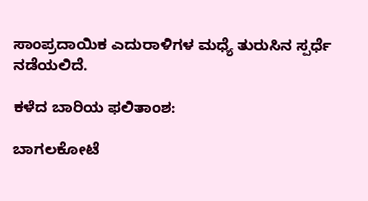ಸಾಂಪ್ರದಾಯಿಕ ಎದುರಾಳಿಗಳ ಮಧ್ಯೆ ತುರುಸಿನ ಸ್ಪರ್ಧೆ ನಡೆಯಲಿದೆ.

ಕಳೆದ ಬಾರಿಯ ಫಲಿತಾಂಶ:

ಬಾಗಲಕೋಟೆ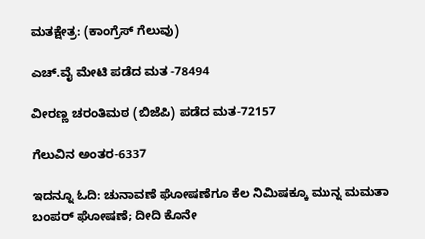ಮತಕ್ಷೇತ್ರ: (ಕಾಂಗ್ರೆಸ್ ಗೆಲುವು)

ಎಚ್.ವೈ ಮೇಟಿ ಪಡೆದ ಮತ -78494

ವೀರಣ್ಣ ಚರಂತಿಮಠ (ಬಿಜೆಪಿ) ಪಡೆದ ಮತ-72157

ಗೆಲುವಿನ ಅಂತರ-6337

ಇದನ್ನೂ ಓದಿ: ಚುನಾವಣೆ ಘೋಷಣೆಗೂ ಕೆಲ ನಿಮಿಷಕ್ಕೂ ಮುನ್ನ ಮಮತಾ ಬಂಪರ್‌ ಘೋಷಣೆ; ದೀದಿ ಕೊನೇ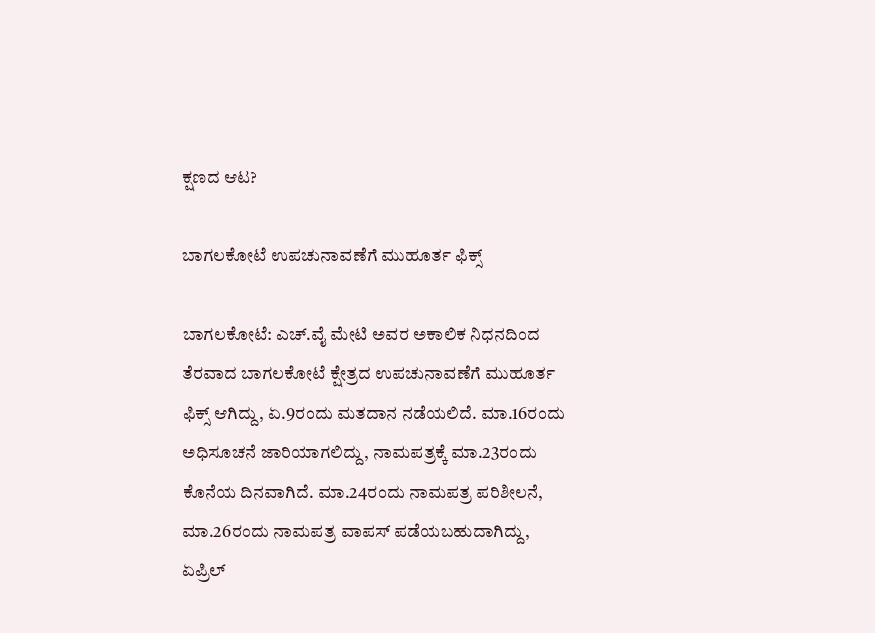ಕ್ಷಣದ ಆಟ?

ಬಾಗಲಕೋಟೆ ಉಪಚುನಾವಣೆಗೆ ಮುಹೂರ್ತ ಫಿಕ್ಸ್‌

ಬಾಗಲಕೋಟೆ: ಎಚ್.ವೈ ಮೇಟಿ ಅವರ ಅಕಾಲಿಕ ನಿಧನದಿಂದ ತೆರವಾದ ಬಾಗಲಕೋಟೆ ಕ್ಷೇತ್ರದ ಉಪಚುನಾವಣೆಗೆ ಮುಹೂರ್ತ ಫಿಕ್ಸ್‌ ಆಗಿದ್ದು, ಏ.9ರಂದು ಮತದಾನ ನಡೆಯಲಿದೆ. ಮಾ.16ರಂದು ಅಧಿಸೂಚನೆ ಜಾರಿಯಾಗಲಿದ್ದು, ನಾಮಪತ್ರಕ್ಕೆ ಮಾ.23ರಂದು ಕೊನೆಯ ದಿನವಾಗಿದೆ. ಮಾ.24ರಂದು ನಾಮಪತ್ರ ಪರಿಶೀಲನೆ, ಮಾ.26ರಂದು ನಾಮಪತ್ರ ವಾಪಸ್ ಪಡೆಯಬಹುದಾಗಿದ್ದು, ಏಪ್ರಿಲ್‌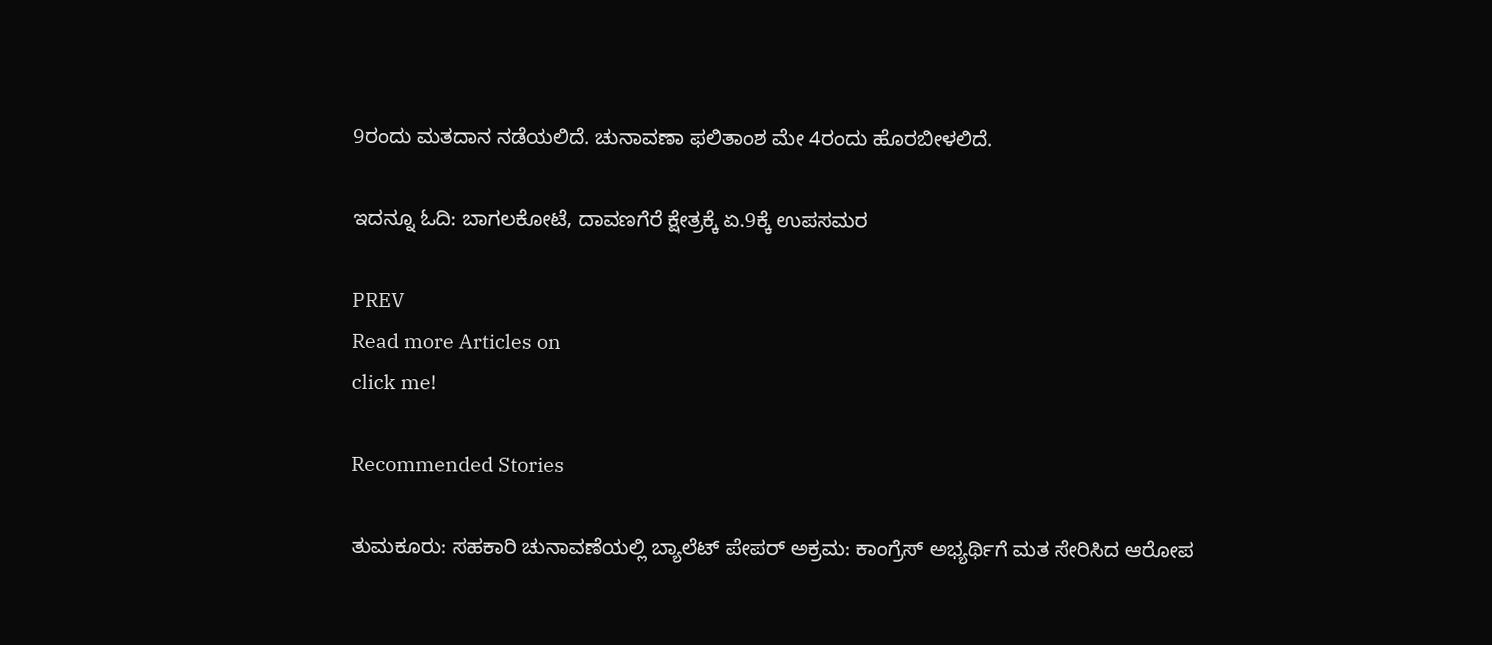9ರಂದು ಮತದಾನ ನಡೆಯಲಿದೆ. ಚುನಾವಣಾ ಫಲಿತಾಂಶ ಮೇ 4ರಂದು ಹೊರಬೀಳಲಿದೆ.

ಇದನ್ನೂ ಓದಿ: ಬಾಗಲಕೋಟೆ, ದಾವಣಗೆರೆ ಕ್ಷೇತ್ರಕ್ಕೆ ಏ.9ಕ್ಕೆ ಉಪಸಮರ

PREV
Read more Articles on
click me!

Recommended Stories

ತುಮಕೂರು: ಸಹಕಾರಿ ಚುನಾವಣೆಯಲ್ಲಿ ಬ್ಯಾಲೆಟ್ ಪೇಪರ್ ಅಕ್ರಮ: ಕಾಂಗ್ರೆಸ್ ಅಭ್ಯರ್ಥಿಗೆ ಮತ ಸೇರಿಸಿದ ಆರೋಪ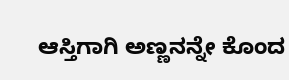ಆಸ್ತಿಗಾಗಿ ಅಣ್ಣನನ್ನೇ ಕೊಂದ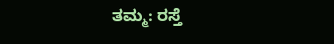ತಮ್ಮ: ರಸ್ತೆ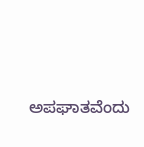ಅಪಘಾತವೆಂದು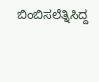ಬಿಂಬಿಸಲೆತ್ನಿಸಿದ್ದ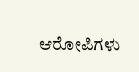ಆರೋಪಿಗಳು